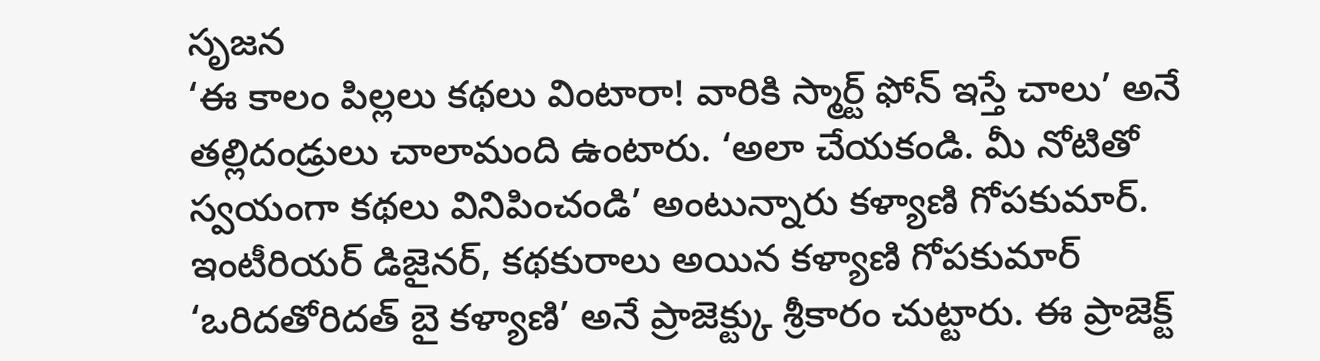సృజన
‘ఈ కాలం పిల్లలు కథలు వింటారా! వారికి స్మార్ట్ ఫోన్ ఇస్తే చాలు’ అనే తల్లిదండ్రులు చాలామంది ఉంటారు. ‘అలా చేయకండి. మీ నోటితో స్వయంగా కథలు వినిపించండి’ అంటున్నారు కళ్యాణి గోపకుమార్.
ఇంటీరియర్ డిజైనర్, కథకురాలు అయిన కళ్యాణి గోపకుమార్ ‘ఒరిదతోరిదత్ బై కళ్యాణి’ అనే ప్రాజెక్ట్కు శ్రీకారం చుట్టారు. ఈ ప్రాజెక్ట్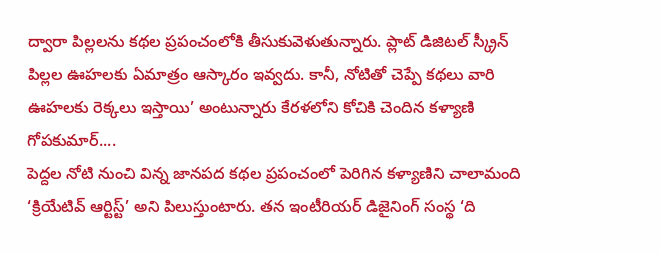ద్వారా పిల్లలను కథల ప్రపంచంలోకి తీసుకువెళుతున్నారు. ప్లాట్ డిజిటల్ స్క్రీన్ పిల్లల ఊహలకు ఏమాత్రం ఆస్కారం ఇవ్వదు. కానీ, నోటితో చెప్పే కథలు వారి ఊహలకు రెక్కలు ఇస్తాయి’ అంటున్నారు కేరళలోని కోచికి చెందిన కళ్యాణి గోపకుమార్....
పెద్దల నోటి నుంచి విన్న జానపద కథల ప్రపంచంలో పెరిగిన కళ్యాణిని చాలామంది ‘క్రియేటివ్ ఆర్టిస్ట్’ అని పిలుస్తుంటారు. తన ఇంటీరియర్ డిజైనింగ్ సంస్థ ‘ది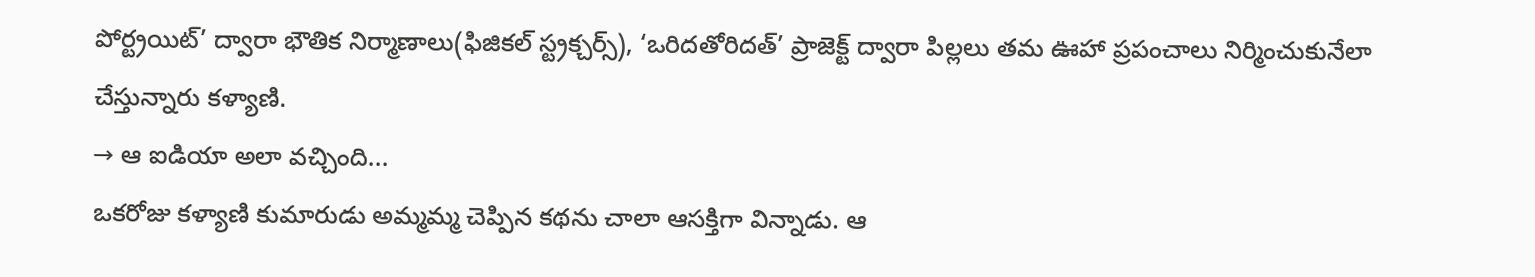పోర్ట్రయిట్’ ద్వారా భౌతిక నిర్మాణాలు(ఫిజికల్ స్ట్రక్చర్స్), ‘ఒరిదతోరిదత్’ ప్రాజెక్ట్ ద్వారా పిల్లలు తమ ఊహా ప్రపంచాలు నిర్మించుకునేలా చేస్తున్నారు కళ్యాణి.
→ ఆ ఐడియా అలా వచ్చింది...
ఒకరోజు కళ్యాణి కుమారుడు అమ్మమ్మ చెప్పిన కథను చాలా ఆసక్తిగా విన్నాడు. ఆ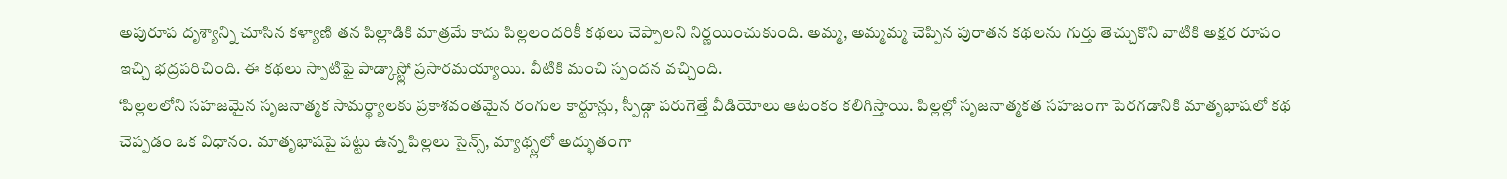అపురూప దృశ్యాన్ని చూసిన కళ్యాణి తన పిల్లాడికి మాత్రమే కాదు పిల్లలందరికీ కథలు చెప్పాలని నిర్ణయించుకుంది. అమ్మ, అమ్మమ్మ చెప్పిన పురాతన కథలను గుర్తు తెచ్చుకొని వాటికి అక్షర రూపం ఇచ్చి భద్రపరిచింది. ఈ కథలు స్పాటిఫై పాడ్కాస్ట్లో ప్రసారమయ్యాయి. వీటికి మంచి స్పందన వచ్చింది.
‘పిల్లలలోని సహజమైన సృజనాత్మక సామర్థ్యాలకు ప్రకాశవంతమైన రంగుల కార్టూన్లు, స్పీడ్గా పరుగెత్తే వీడియోలు ఆటంకం కలిగిస్తాయి. పిల్లల్లో సృజనాత్మకత సహజంగా పెరగడానికి మాతృభాషలో కథ చెప్పడం ఒక విధానం. మాతృభాషపై పట్టు ఉన్న పిల్లలు సైన్స్, మ్యాథ్స్లలో అద్భుతంగా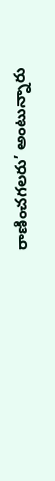రాణించగలరు’ అంటున్నారు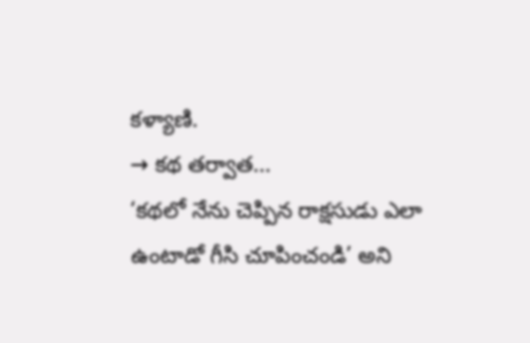కళ్యాణి.
→ కథ తర్వాత...
‘కథలో నేను చెప్పిన రాక్షసుడు ఎలా ఉంటాడో గీసి చూపించండి’ అని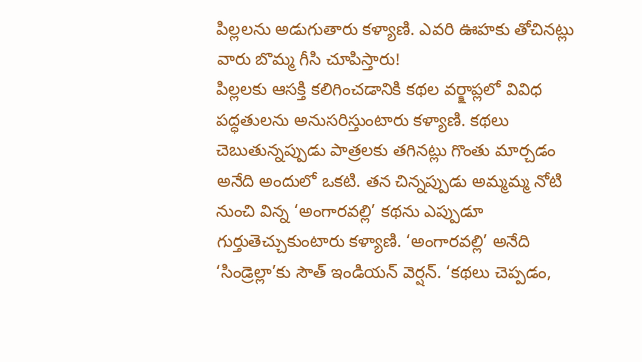పిల్లలను అడుగుతారు కళ్యాణి. ఎవరి ఊహకు తోచినట్లు వారు బొమ్మ గీసి చూపిస్తారు!
పిల్లలకు ఆసక్తి కలిగించడానికి కథల వర్క్షాప్లలో వివిధ పద్ధతులను అనుసరిస్తుంటారు కళ్యాణి. కథలు చెబుతున్నప్పుడు పాత్రలకు తగినట్లు గొంతు మార్చడం అనేది అందులో ఒకటి. తన చిన్నప్పుడు అమ్మమ్మ నోటి నుంచి విన్న ‘అంగారవల్లి’ కథను ఎప్పుడూ గుర్తుతెచ్చుకుంటారు కళ్యాణి. ‘అంగారవల్లి’ అనేది ‘సిండ్రెల్లా’కు సౌత్ ఇండియన్ వెర్షన్. ‘కథలు చెప్పడం,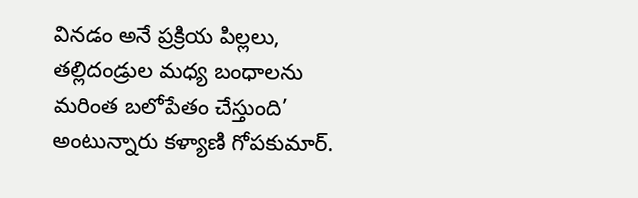వినడం అనే ప్రక్రియ పిల్లలు, తల్లిదండ్రుల మధ్య బంధాలను మరింత బలోపేతం చేస్తుంది’ అంటున్నారు కళ్యాణి గోపకుమార్.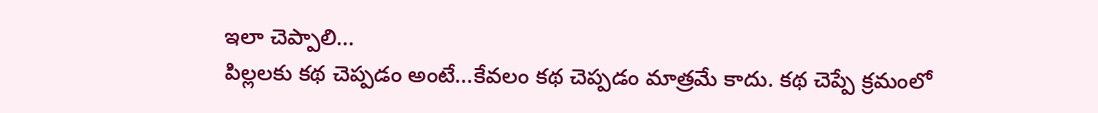ఇలా చెప్పాలి...
పిల్లలకు కథ చెప్పడం అంటే...కేవలం కథ చెప్పడం మాత్రమే కాదు. కథ చెప్పే క్రమంలో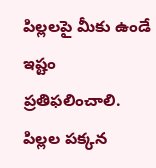పిల్లలపై మీకు ఉండే ఇష్టం ప్రతిఫలించాలి. పిల్లల పక్కన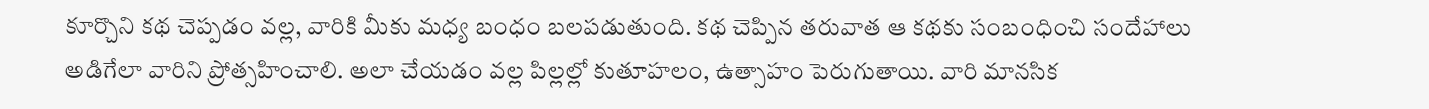కూర్చొని కథ చెప్పడం వల్ల, వారికి మీకు మధ్య బంధం బలపడుతుంది. కథ చెప్పిన తరువాత ఆ కథకు సంబంధించి సందేహాలు అడిగేలా వారిని ప్రోత్సహించాలి. అలా చేయడం వల్ల పిల్లల్లో కుతూహలం, ఉత్సాహం పెరుగుతాయి. వారి మానసిక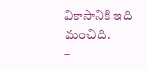వికాసానికి ఇది మంచిది.
–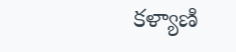కళ్యాణి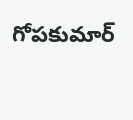గోపకుమార్